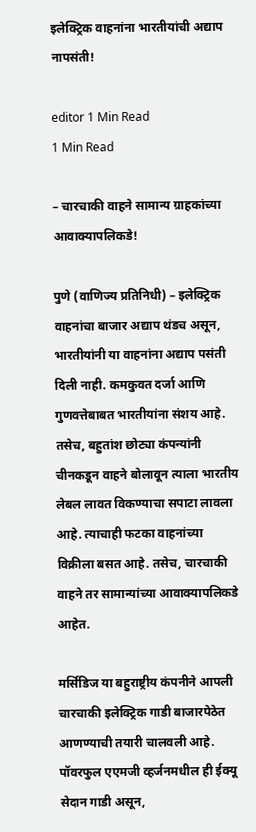इलेक्ट्रिक वाहनांना भारतीयांची अद्याप नापसंती!

editor 1 Min Read
1 Min Read

– चारचाकी वाहने सामान्य ग्राहकांच्या आवाक्यापलिकडे!

पुणे (वाणिज्य प्रतिनिधी) – इलेक्ट्रिक वाहनांचा बाजार अद्याप थंडच असून, भारतीयांनी या वाहनांना अद्याप पसंती दिली नाही. कमकुवत दर्जा आणि गुणवत्तेबाबत भारतीयांना संशय आहे. तसेच, बहुतांश छोट्या कंपन्यांनी चीनकडून वाहने बोलावून त्याला भारतीय लेबल लावत विकण्याचा सपाटा लावला आहे. त्याचाही फटका वाहनांच्या विक्रीला बसत आहे. तसेच, चारचाकी वाहने तर सामान्यांच्या आवाक्यापलिकडे आहेत.

मर्सिडिज या बहुराष्ट्रीय कंपनीने आपली चारचाकी इलेक्ट्रिक गाडी बाजारपेठेत आणण्याची तयारी चालवली आहे. पॉवरफुल एएमजी व्हर्जनमधील ही ईक्यू सेदान गाडी असून,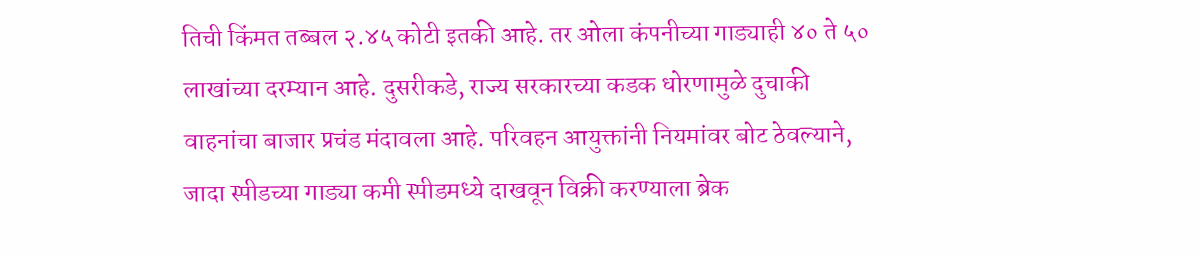तिची किंमत तब्बल २.४५ कोटी इतकी आहे. तर ओला कंपनीच्या गाड्याही ४० ते ५० लाखांच्या दरम्यान आहे. दुसरीकडे, राज्य सरकारच्या कडक धोरणामुळे दुचाकी वाहनांचा बाजार प्रचंड मंदावला आहे. परिवहन आयुक्तांनी नियमांवर बोट ठेवल्याने, जादा स्पीडच्या गाड्या कमी स्पीडमध्ये दाखवून विक्री करण्याला ब्रेक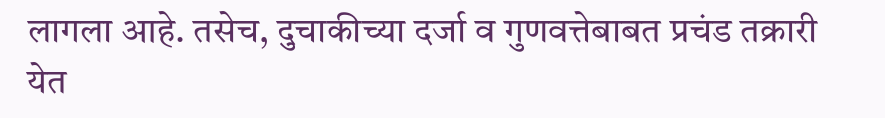लागला आहे. तसेच, दुचाकीच्या दर्जा व गुणवत्तेबाबत प्रचंड तक्रारी येत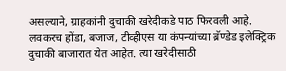असल्याने, ग्राहकांनी दुचाकी खरेदीकडे पाठ फिरवली आहे. लवकरच होंडा, बजाज, टीव्हीएस या कंपन्यांच्या ब्रॅण्डेड इलेक्ट्रिक दुचाकी बाजारात येत आहेत. त्या खरेदीसाठी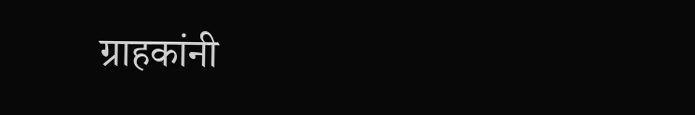ग्राहकांनी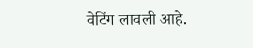वेटिंग लावली आहे.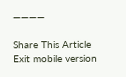————

Share This Article
Exit mobile version